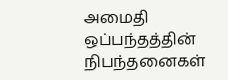அமைதி ஒப்பந்தத்தின் நிபந்தனைகள்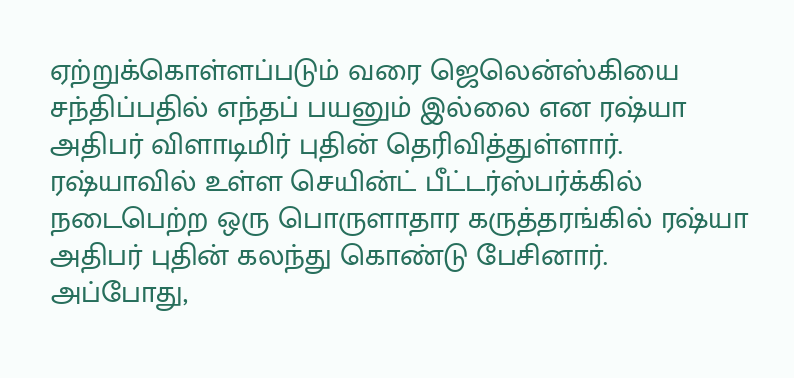ஏற்றுக்கொள்ளப்படும் வரை ஜெலென்ஸ்கியை சந்திப்பதில் எந்தப் பயனும் இல்லை என ரஷ்யா அதிபர் விளாடிமிர் புதின் தெரிவித்துள்ளார்.
ரஷ்யாவில் உள்ள செயின்ட் பீட்டர்ஸ்பர்க்கில் நடைபெற்ற ஒரு பொருளாதார கருத்தரங்கில் ரஷ்யா அதிபர் புதின் கலந்து கொண்டு பேசினார். அப்போது,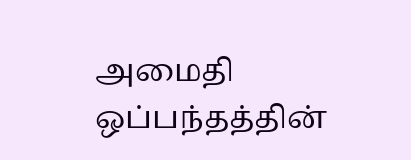அமைதி ஒப்பந்தத்தின்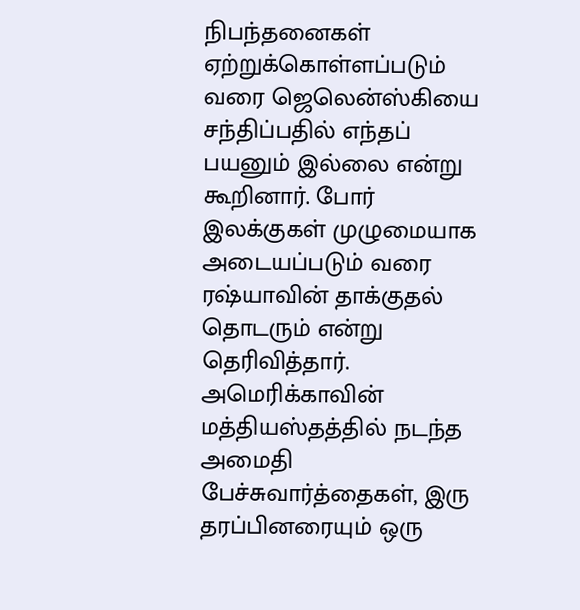நிபந்தனைகள் ஏற்றுக்கொள்ளப்படும் வரை ஜெலென்ஸ்கியை சந்திப்பதில் எந்தப் பயனும் இல்லை என்று கூறினார். போர் இலக்குகள் முழுமையாக அடையப்படும் வரை ரஷ்யாவின் தாக்குதல் தொடரும் என்று தெரிவித்தார்.
அமெரிக்காவின் மத்தியஸ்தத்தில் நடந்த அமைதி பேச்சுவார்த்தைகள், இரு தரப்பினரையும் ஒரு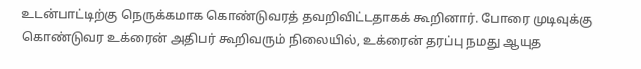உடன்பாட்டிற்கு நெருக்கமாக கொண்டுவரத் தவறிவிட்டதாகக் கூறினார். போரை முடிவுக்கு கொண்டுவர உக்ரைன் அதிபர் கூறிவரும் நிலையில், உக்ரைன் தரப்பு நமது ஆயுத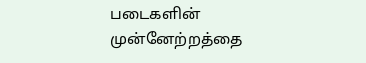படைகளின் முன்னேற்றத்தை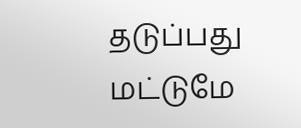தடுப்பது மட்டுமே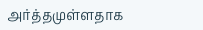அர்த்தமுள்ளதாக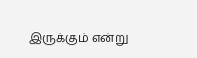இருக்கும் என்று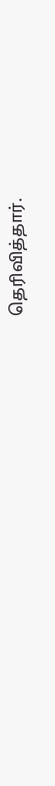தெரிவித்தார்.